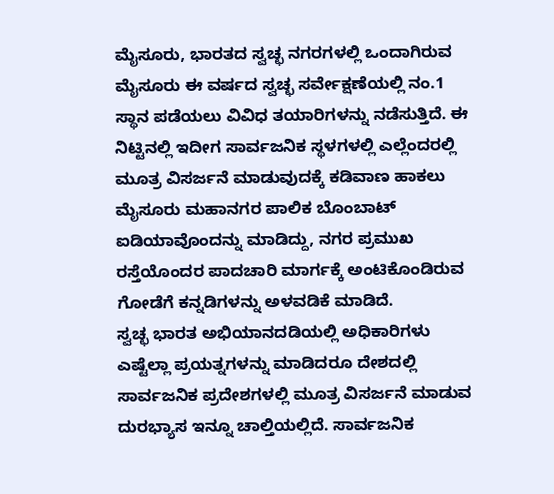ಮೈಸೂರು, ಭಾರತದ ಸ್ವಚ್ಛ ನಗರಗಳಲ್ಲಿ ಒಂದಾಗಿರುವ ಮೈಸೂರು ಈ ವರ್ಷದ ಸ್ವಚ್ಛ ಸರ್ವೇಕ್ಷಣೆಯಲ್ಲಿ ನಂ.1 ಸ್ಥಾನ ಪಡೆಯಲು ವಿವಿಧ ತಯಾರಿಗಳನ್ನು ನಡೆಸುತ್ತಿದೆ. ಈ ನಿಟ್ಟಿನಲ್ಲಿ ಇದೀಗ ಸಾರ್ವಜನಿಕ ಸ್ಥಳಗಳಲ್ಲಿ ಎಲ್ಲೆಂದರಲ್ಲಿ ಮೂತ್ರ ವಿಸರ್ಜನೆ ಮಾಡುವುದಕ್ಕೆ ಕಡಿವಾಣ ಹಾಕಲು ಮೈಸೂರು ಮಹಾನಗರ ಪಾಲಿಕ ಬೊಂಬಾಟ್ ಐಡಿಯಾವೊಂದನ್ನು ಮಾಡಿದ್ದು, ನಗರ ಪ್ರಮುಖ ರಸ್ತೆಯೊಂದರ ಪಾದಚಾರಿ ಮಾರ್ಗಕ್ಕೆ ಅಂಟಿಕೊಂಡಿರುವ ಗೋಡೆಗೆ ಕನ್ನಡಿಗಳನ್ನು ಅಳವಡಿಕೆ ಮಾಡಿದೆ.
ಸ್ವಚ್ಛ ಭಾರತ ಅಭಿಯಾನದಡಿಯಲ್ಲಿ ಅಧಿಕಾರಿಗಳು ಎಷ್ಟೆಲ್ಲಾ ಪ್ರಯತ್ನಗಳನ್ನು ಮಾಡಿದರೂ ದೇಶದಲ್ಲಿ ಸಾರ್ವಜನಿಕ ಪ್ರದೇಶಗಳಲ್ಲಿ ಮೂತ್ರ ವಿಸರ್ಜನೆ ಮಾಡುವ ದುರಭ್ಯಾಸ ಇನ್ನೂ ಚಾಲ್ತಿಯಲ್ಲಿದೆ. ಸಾರ್ವಜನಿಕ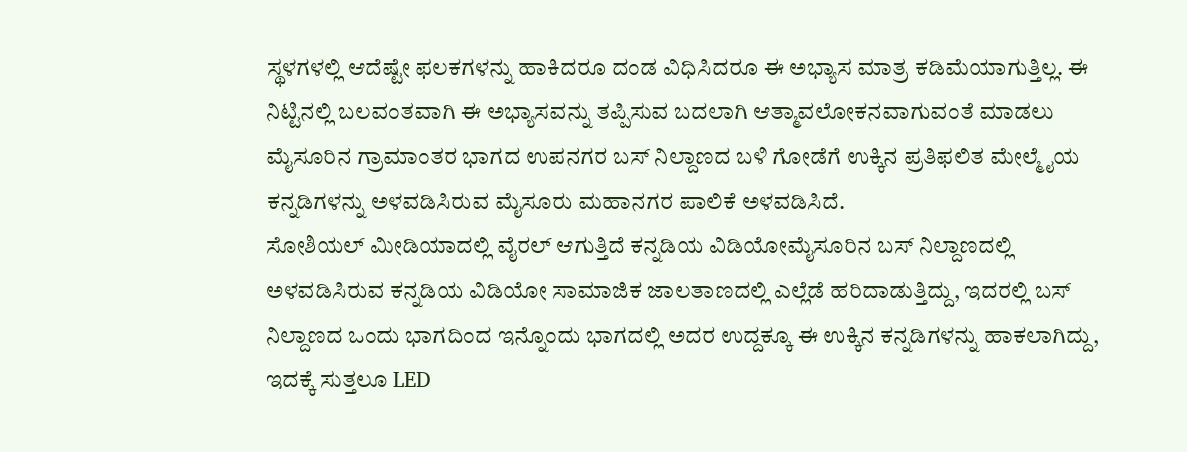ಸ್ಥಳಗಳಲ್ಲಿ ಆದೆಷ್ಟೇ ಫಲಕಗಳನ್ನು ಹಾಕಿದರೂ ದಂಡ ವಿಧಿಸಿದರೂ ಈ ಅಭ್ಯಾಸ ಮಾತ್ರ ಕಡಿಮೆಯಾಗುತ್ತಿಲ್ಲ. ಈ ನಿಟ್ಟಿನಲ್ಲಿ ಬಲವಂತವಾಗಿ ಈ ಅಭ್ಯಾಸವನ್ನು ತಪ್ಪಿಸುವ ಬದಲಾಗಿ ಆತ್ಮಾವಲೋಕನವಾಗುವಂತೆ ಮಾಡಲು ಮೈಸೂರಿನ ಗ್ರಾಮಾಂತರ ಭಾಗದ ಉಪನಗರ ಬಸ್ ನಿಲ್ದಾಣದ ಬಳಿ ಗೋಡೆಗೆ ಉಕ್ಕಿನ ಪ್ರತಿಫಲಿತ ಮೇಲ್ಮೈಯ ಕನ್ನಡಿಗಳನ್ನು ಅಳವಡಿಸಿರುವ ಮೈಸೂರು ಮಹಾನಗರ ಪಾಲಿಕೆ ಅಳವಡಿಸಿದೆ.
ಸೋಶಿಯಲ್ ಮೀಡಿಯಾದಲ್ಲಿ ವೈರಲ್ ಆಗುತ್ತಿದೆ ಕನ್ನಡಿಯ ವಿಡಿಯೋಮೈಸೂರಿನ ಬಸ್ ನಿಲ್ದಾಣದಲ್ಲಿ ಅಳವಡಿಸಿರುವ ಕನ್ನಡಿಯ ವಿಡಿಯೋ ಸಾಮಾಜಿಕ ಜಾಲತಾಣದಲ್ಲಿ ಎಲ್ಲೆಡೆ ಹರಿದಾಡುತ್ತಿದ್ದು, ಇದರಲ್ಲಿ ಬಸ್ ನಿಲ್ದಾಣದ ಒಂದು ಭಾಗದಿಂದ ಇನ್ನೊಂದು ಭಾಗದಲ್ಲಿ ಅದರ ಉದ್ದಕ್ಕೂ ಈ ಉಕ್ಕಿನ ಕನ್ನಡಿಗಳನ್ನು ಹಾಕಲಾಗಿದ್ದು, ಇದಕ್ಕೆ ಸುತ್ತಲೂ LED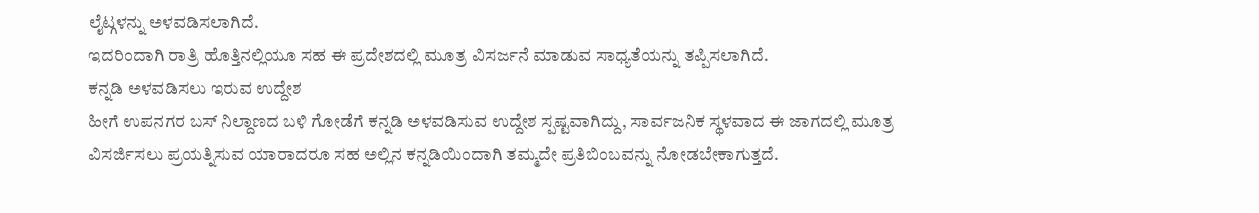ಲೈಟ್ಗಳನ್ನು ಅಳವಡಿಸಲಾಗಿದೆ.
ಇದರಿಂದಾಗಿ ರಾತ್ರಿ ಹೊತ್ತಿನಲ್ಲಿಯೂ ಸಹ ಈ ಪ್ರದೇಶದಲ್ಲಿ ಮೂತ್ರ ವಿಸರ್ಜನೆ ಮಾಡುವ ಸಾಧ್ಯತೆಯನ್ನು ತಪ್ಪಿಸಲಾಗಿದೆ.
ಕನ್ನಡಿ ಅಳವಡಿಸಲು ಇರುವ ಉದ್ದೇಶ
ಹೀಗೆ ಉಪನಗರ ಬಸ್ ನಿಲ್ದಾಣದ ಬಳಿ ಗೋಡೆಗೆ ಕನ್ನಡಿ ಅಳವಡಿಸುವ ಉದ್ದೇಶ ಸ್ಪಷ್ಟವಾಗಿದ್ದು, ಸಾರ್ವಜನಿಕ ಸ್ಥಳವಾದ ಈ ಜಾಗದಲ್ಲಿ ಮೂತ್ರ ವಿಸರ್ಜಿಸಲು ಪ್ರಯತ್ನಿಸುವ ಯಾರಾದರೂ ಸಹ ಅಲ್ಲಿನ ಕನ್ನಡಿಯಿಂದಾಗಿ ತಮ್ಮದೇ ಪ್ರತಿಬಿಂಬವನ್ನು ನೋಡಬೇಕಾಗುತ್ತದೆ.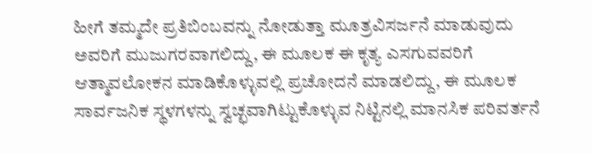ಹೀಗೆ ತಮ್ಮದೇ ಪ್ರತಿಬಿಂಬವನ್ನು ನೋಡುತ್ತಾ ಮೂತ್ರವಿಸರ್ಜನೆ ಮಾಡುವುದು ಅವರಿಗೆ ಮುಜುಗರವಾಗಲಿದ್ದು, ಈ ಮೂಲಕ ಈ ಕೃತ್ಯ ಎಸಗುವವರಿಗೆ ಆತ್ಮಾವಲೋಕನ ಮಾಡಿಕೊಳ್ಳುವಲ್ಲಿ ಪ್ರಚೋದನೆ ಮಾಡಲಿದ್ದು, ಈ ಮೂಲಕ ಸಾರ್ವಜನಿಕ ಸ್ಥಳಗಳನ್ನು ಸ್ವಚ್ಛವಾಗಿಟ್ಟುಕೊಳ್ಳುವ ನಿಟ್ಟಿನಲ್ಲಿ ಮಾನಸಿಕ ಪರಿವರ್ತನೆ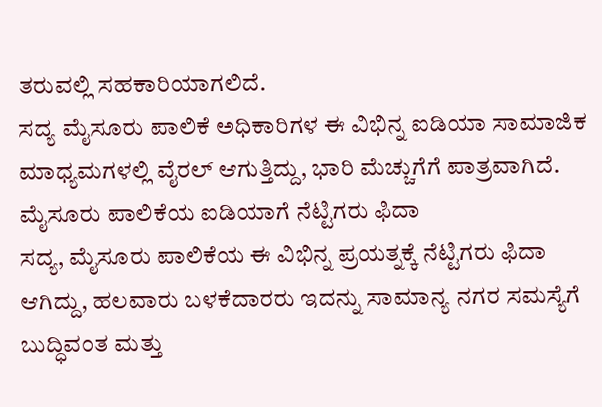ತರುವಲ್ಲಿ ಸಹಕಾರಿಯಾಗಲಿದೆ.
ಸದ್ಯ ಮೈಸೂರು ಪಾಲಿಕೆ ಅಧಿಕಾರಿಗಳ ಈ ವಿಭಿನ್ನ ಐಡಿಯಾ ಸಾಮಾಜಿಕ ಮಾಧ್ಯಮಗಳಲ್ಲಿ ವೈರಲ್ ಆಗುತ್ತಿದ್ದು, ಭಾರಿ ಮೆಚ್ಚುಗೆಗೆ ಪಾತ್ರವಾಗಿದೆ.
ಮೈಸೂರು ಪಾಲಿಕೆಯ ಐಡಿಯಾಗೆ ನೆಟ್ಟಿಗರು ಫಿದಾ
ಸದ್ಯ, ಮೈಸೂರು ಪಾಲಿಕೆಯ ಈ ವಿಭಿನ್ನ ಪ್ರಯತ್ನಕ್ಕೆ ನೆಟ್ಟಿಗರು ಫಿದಾ ಆಗಿದ್ದು, ಹಲವಾರು ಬಳಕೆದಾರರು ಇದನ್ನು ಸಾಮಾನ್ಯ ನಗರ ಸಮಸ್ಯೆಗೆ ಬುದ್ಧಿವಂತ ಮತ್ತು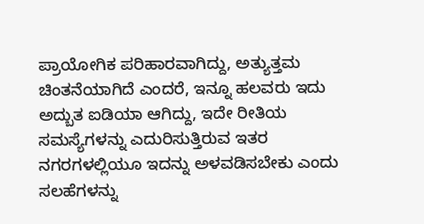ಪ್ರಾಯೋಗಿಕ ಪರಿಹಾರವಾಗಿದ್ದು, ಅತ್ಯುತ್ತಮ ಚಿಂತನೆಯಾಗಿದೆ ಎಂದರೆ, ಇನ್ನೂ ಹಲವರು ಇದು ಅದ್ಬುತ ಐಡಿಯಾ ಆಗಿದ್ದು, ಇದೇ ರೀತಿಯ ಸಮಸ್ಯೆಗಳನ್ನು ಎದುರಿಸುತ್ತಿರುವ ಇತರ ನಗರಗಳಲ್ಲಿಯೂ ಇದನ್ನು ಅಳವಡಿಸಬೇಕು ಎಂದು ಸಲಹೆಗಳನ್ನು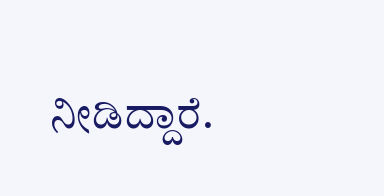ನೀಡಿದ್ದಾರೆ.